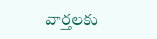వార్తలకు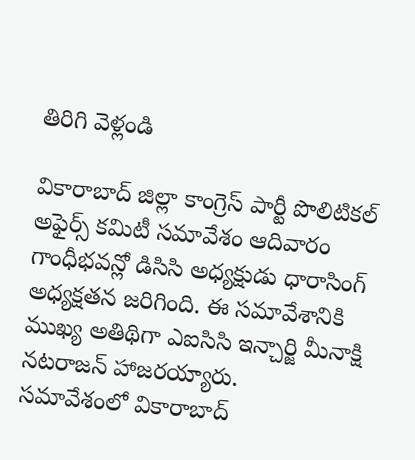తిరిగి వెళ్లండి

వికారాబాద్ జిల్లా కాంగ్రెస్ పార్టీ పొలిటికల్ అఫైర్స్ కమిటీ సమావేశం ఆదివారం గాంధీభవన్లో డిసిసి అధ్యక్షుడు ధారాసింగ్ అధ్యక్షతన జరిగింది. ఈ సమావేశానికి ముఖ్య అతిథిగా ఎఐసిసి ఇన్చార్జి మీనాక్షి నటరాజన్ హాజరయ్యారు.
సమావేశంలో వికారాబాద్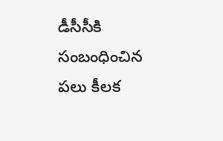డీసీసీకి సంబంధించిన పలు కీలక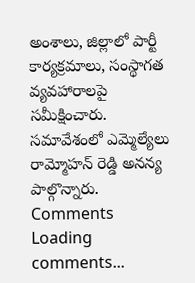అంశాలు, జిల్లాలో పార్టీ కార్యక్రమాలు, సంస్థాగత వ్యవహారాలపై సమీక్షించారు. సమావేశంలో ఎమ్మెల్యేలు రామ్మోహన్ రెడ్డి అనన్య పాల్గొన్నారు.
Comments
Loading comments...